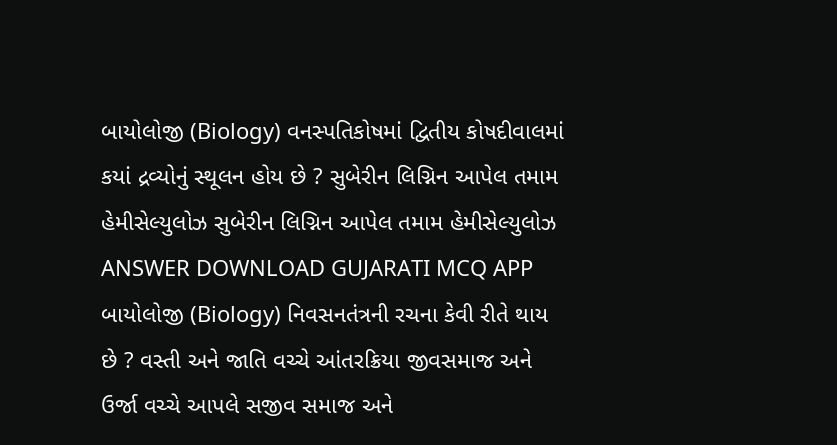બાયોલોજી (Biology) વનસ્પતિકોષમાં દ્વિતીય કોષદીવાલમાં કયાં દ્રવ્યોનું સ્થૂલન હોય છે ? સુબેરીન લિગ્નિન આપેલ તમામ હેમીસેલ્યુલોઝ સુબેરીન લિગ્નિન આપેલ તમામ હેમીસેલ્યુલોઝ ANSWER DOWNLOAD GUJARATI MCQ APP
બાયોલોજી (Biology) નિવસનતંત્રની રચના કેવી રીતે થાય છે ? વસ્તી અને જાતિ વચ્ચે આંતરક્રિયા જીવસમાજ અને ઉર્જા વચ્ચે આપલે સજીવ સમાજ અને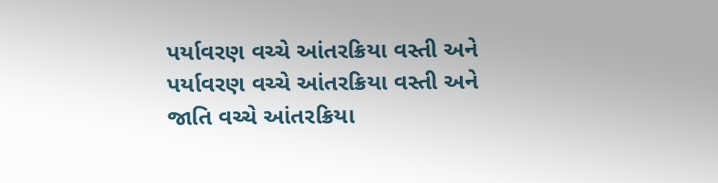પર્યાવરણ વચ્ચે આંતરક્રિયા વસ્તી અને પર્યાવરણ વચ્ચે આંતરક્રિયા વસ્તી અને જાતિ વચ્ચે આંતરક્રિયા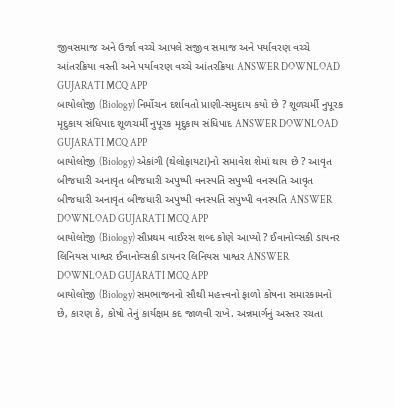જીવસમાજ અને ઉર્જા વચ્ચે આપલે સજીવ સમાજ અને પર્યાવરણ વચ્ચે આંતરક્રિયા વસ્તી અને પર્યાવરણ વચ્ચે આંતરક્રિયા ANSWER DOWNLOAD GUJARATI MCQ APP
બાયોલોજી (Biology) નિર્મોચન દર્શાવતો પ્રાણી-સમુદાય કયો છે ? શૂળચર્મી નુપૂરક મૃદુકાય સંધિપાદ શૂળચર્મી નુપૂરક મૃદુકાય સંધિપાદ ANSWER DOWNLOAD GUJARATI MCQ APP
બાયોલોજી (Biology) એકાંગી (થેલોફાયટા)નો સમાવેશ શેમાં થાય છે ? આવૃત બીજધારી અનાવૃત બીજધારી અપુષ્પી વનસ્પતિ સપુષ્પી વનસ્પતિ આવૃત બીજધારી અનાવૃત બીજધારી અપુષ્પી વનસ્પતિ સપુષ્પી વનસ્પતિ ANSWER DOWNLOAD GUJARATI MCQ APP
બાયોલોજી (Biology) સૌપ્રથમ વાઈરસ શબ્દ કોણે આપ્યો ? ઈવાનોવ્સકી ડાયનર લિનિયસ પાશ્વર ઈવાનોવ્સકી ડાયનર લિનિયસ પાશ્વર ANSWER DOWNLOAD GUJARATI MCQ APP
બાયોલોજી (Biology) સમભાજનનો સૌથી મહત્ત્વનો ફાળો કોષના સમારકામનો છે, કારણ કે, કોષો તેનું કાર્યક્ષમ કદ જાળવી રાખે. અન્નમાર્ગનું અસ્તર રચતા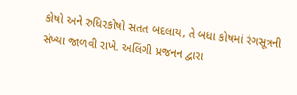કોષો અને રુધિરકોષો સતત બદલાય, તે બધા કોષમાં રંગસૂત્રની સંખ્યા જાળવી રાખે. અલિંગી પ્રજનન દ્વારા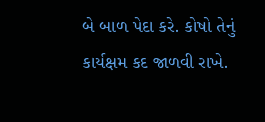બે બાળ પેદા કરે. કોષો તેનું કાર્યક્ષમ કદ જાળવી રાખે.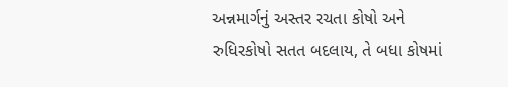અન્નમાર્ગનું અસ્તર રચતા કોષો અને રુધિરકોષો સતત બદલાય, તે બધા કોષમાં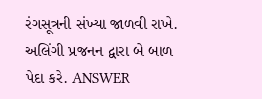રંગસૂત્રની સંખ્યા જાળવી રાખે. અલિંગી પ્રજનન દ્વારા બે બાળ પેદા કરે. ANSWER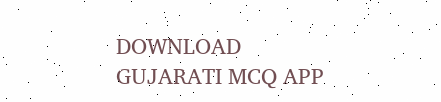DOWNLOAD GUJARATI MCQ APP